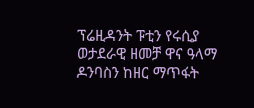ፕሬዚዳንት ፑቲን የሩሲያ ወታደራዊ ዘመቻ ዋና ዓላማ ዶንባስን ከዘር ማጥፋት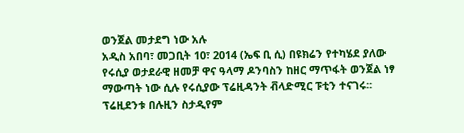ወንጀል መታደግ ነው አሉ
አዲስ አበባ፣ መጋቢት 10፣ 2014 (ኤፍ ቢ ሲ) በዩክሬን የተካሄደ ያለው የሩሲያ ወታደራዊ ዘመቻ ዋና ዓላማ ዶንባስን ከዘር ማጥፋት ወንጀል ነፃ ማውጣት ነው ሲሉ የሩሲያው ፕሬዚዳንት ቭላድሚር ፑቲን ተናገሩ፡፡
ፕሬዚደንቱ በሉዚን ስታዲየም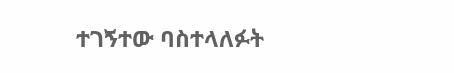ተገኝተው ባስተላለፉት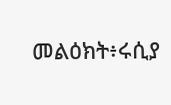መልዕክት፥ሩሲያ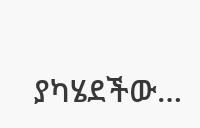ያካሄደችው…